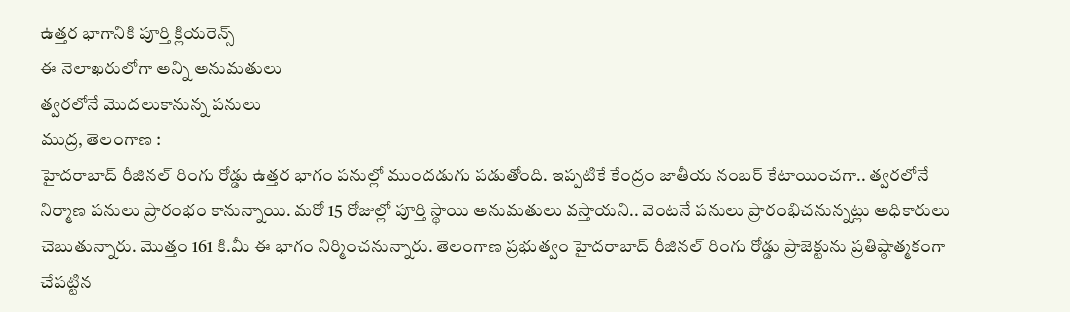ఉత్తర భాగానికి పూర్తి క్లియరెన్స్
ఈ నెలాఖరులోగా అన్ని అనుమతులు
త్వరలోనే మొదలుకానున్న పనులు
ముద్ర, తెలంగాణ :
హైదరాబాద్ రీజినల్ రింగు రోడ్డు ఉత్తర భాగం పనుల్లో ముందడుగు పడుతోంది. ఇప్పటికే కేంద్రం జాతీయ నంబర్ కేటాయించగా.. త్వరలోనే నిర్మాణ పనులు ప్రారంభం కానున్నాయి. మరో 15 రోజుల్లో పూర్తి స్థాయి అనుమతులు వస్తాయని.. వెంటనే పనులు ప్రారంభిచనున్నట్లు అధికారులు చెబుతున్నారు. మెుత్తం 161 కి.మీ ఈ భాగం నిర్మించనున్నారు. తెలంగాణ ప్రభుత్వం హైదరాబాద్ రీజినల్ రింగు రోడ్డు ప్రాజెక్టును ప్రతిష్ఠాత్మకంగా చేపట్టిన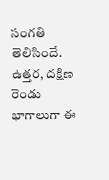సంగతి తెలిసిందే. ఉత్తర, దక్షిణ రెండు భాగాలుగా ఈ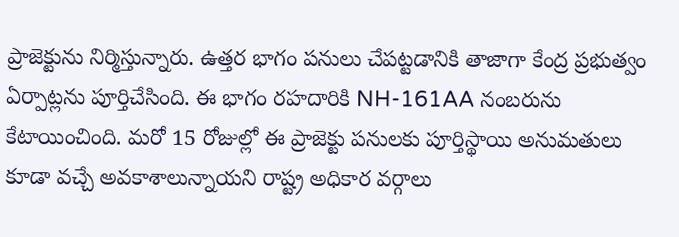ప్రాజెక్టును నిర్మిస్తున్నారు. ఉత్తర భాగం పనులు చేపట్టడానికి తాజాగా కేంద్ర ప్రభుత్వం ఏర్పాట్లను పూర్తిచేసింది. ఈ భాగం రహదారికి NH-161AA నంబరును కేటాయించింది. మరో 15 రోజుల్లో ఈ ప్రాజెక్టు పనులకు పూర్తిస్థాయి అనుమతులు కూడా వచ్చే అవకాశాలున్నాయని రాష్ట్ర అధికార వర్గాలు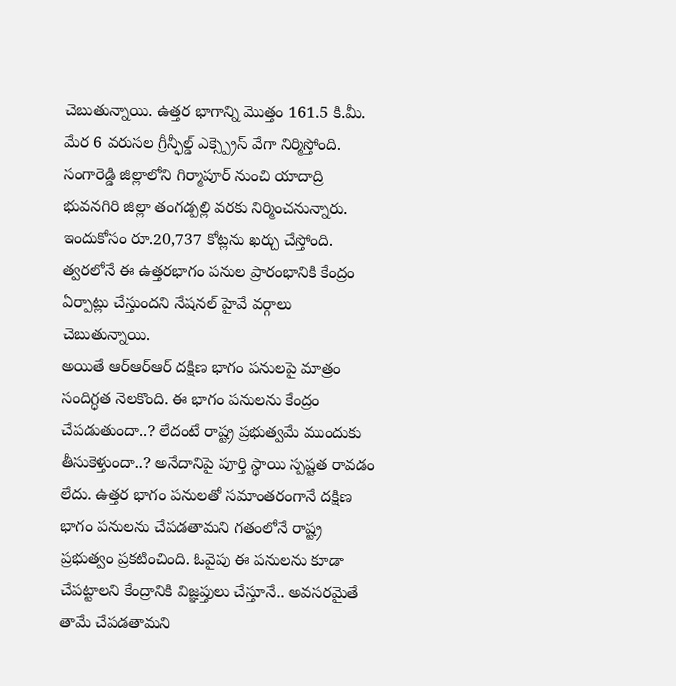చెబుతున్నాయి. ఉత్తర భాగాన్ని మొత్తం 161.5 కి.మీ. మేర 6 వరుసల గ్రీన్ఫీల్డ్ ఎక్స్ప్రెస్ వేగా నిర్మిస్తోంది. సంగారెడ్డి జిల్లాలోని గిర్మాపూర్ నుంచి యాదాద్రి భువనగిరి జిల్లా తంగడ్పల్లి వరకు నిర్మించనున్నారు. ఇందుకోసం రూ.20,737 కోట్లను ఖర్చు చేస్తోంది. త్వరలోనే ఈ ఉత్తరభాగం పనుల ప్రారంభానికి కేంద్రం ఏర్పాట్లు చేస్తుందని నేషనల్ హైవే వర్గాలు చెబుతున్నాయి.
అయితే ఆర్ఆర్ఆర్ దక్షిణ భాగం పనులపై మాత్రం సందిగ్ధత నెలకొంది. ఈ భాగం పనులను కేంద్రం చేపడుతుందా..? లేదంటే రాష్ట్ర ప్రభుత్వమే ముందుకు తీసుకెళ్తుందా..? అనేదానిపై పూర్తి స్థాయి స్పష్టత రావడం లేదు. ఉత్తర భాగం పనులతో సమాంతరంగానే దక్షిణ భాగం పనులను చేపడతామని గతంలోనే రాష్ట్ర ప్రభుత్వం ప్రకటించింది. ఓవైపు ఈ పనులను కూడా చేపట్టాలని కేంద్రానికి విజ్ఞప్తులు చేస్తూనే.. అవసరమైతే తామే చేపడతామని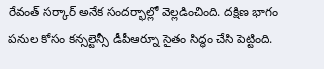రేవంత్ సర్కార్ అనేక సందర్భాల్లో వెల్లడించింది. దక్షిణ భాగం పనుల కోసం కన్సల్టెన్సీ డీపీఆర్నూ సైతం సిద్ధం చేసి పెట్టింది.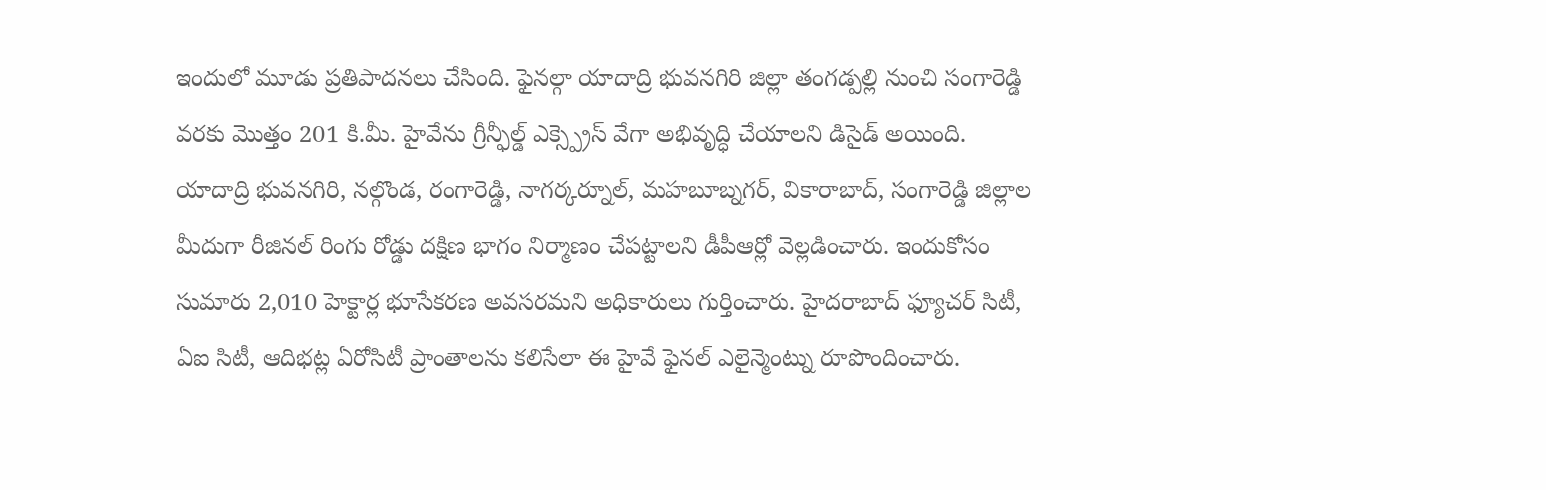ఇందులో మూడు ప్రతిపాదనలు చేసింది. ఫైనల్గా యాదాద్రి భువనగిరి జిల్లా తంగడ్పల్లి నుంచి సంగారెడ్డి వరకు మొత్తం 201 కి.మీ. హైవేను గ్రీన్ఫీల్డ్ ఎక్స్ప్రెస్ వేగా అభివృద్ధి చేయాలని డిసైడ్ అయింది.
యాదాద్రి భువనగిరి, నల్గొండ, రంగారెడ్డి, నాగర్కర్నూల్, మహబూబ్నగర్, వికారాబాద్, సంగారెడ్డి జిల్లాల మీదుగా రీజినల్ రింగు రోడ్డు దక్షిణ భాగం నిర్మాణం చేపట్టాలని డీపీఆర్లో వెల్లడించారు. ఇందుకోసం సుమారు 2,010 హెక్టార్ల భూసేకరణ అవసరమని అధికారులు గుర్తించారు. హైదరాబాద్ ఫ్యూచర్ సిటీ, ఏఐ సిటీ, ఆదిభట్ల ఏరోసిటీ ప్రాంతాలను కలిసేలా ఈ హైవే ఫైనల్ ఎలైన్మెంట్ను రూపొందించారు.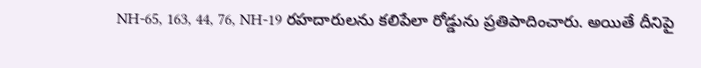NH-65, 163, 44, 76, NH-19 రహదారులను కలిపేలా రోడ్డును ప్రతిపాదించారు. అయితే దీనిపై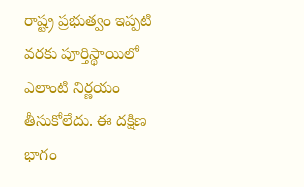రాష్ట్ర ప్రభుత్వం ఇప్పటి వరకు పూర్తిస్థాయిలో ఎలాంటి నిర్ణయం తీసుకోలేదు. ఈ దక్షిణ భాగం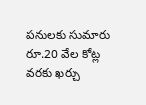పనులకు సుమారు రూ.20 వేల కోట్ల వరకు ఖర్చు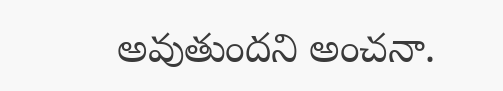అవుతుందని అంచనా.